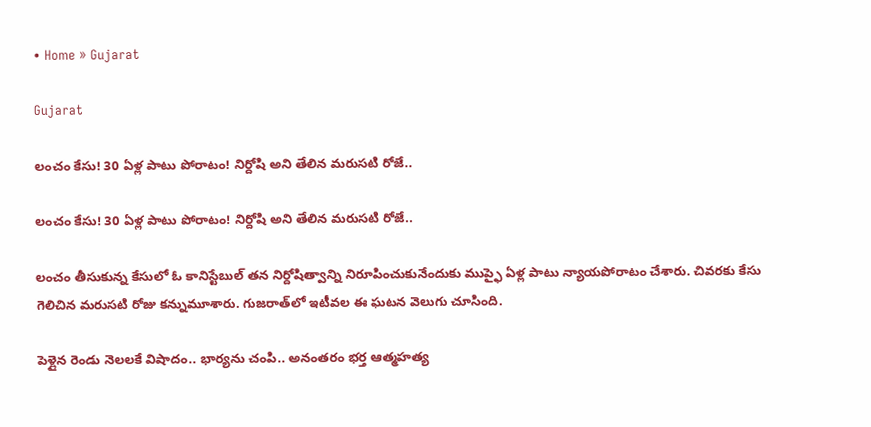• Home » Gujarat

Gujarat

లంచం కేసు! 30 ఏళ్ల పాటు పోరాటం! నిర్దోషి అని తేలిన మరుసటి రోజే..

లంచం కేసు! 30 ఏళ్ల పాటు పోరాటం! నిర్దోషి అని తేలిన మరుసటి రోజే..

లంచం తీసుకున్న కేసులో ఓ కానిస్టేబుల్ తన నిర్దోషిత్వాన్ని నిరూపించుకునేందుకు ముప్ఫై ఏళ్ల పాటు న్యాయపోరాటం చేశారు. చివరకు కేసు గెలిచిన మరుసటి రోజు కన్నుమూశారు. గుజరాత్‌లో ఇటీవల ఈ ఘటన వెలుగు చూసింది.

పెళ్లైన రెండు నెలలకే విషాదం.. భార్యను చంపి.. అనంతరం భర్త ఆత్మహత్య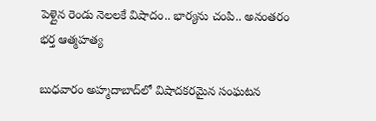పెళ్లైన రెండు నెలలకే విషాదం.. భార్యను చంపి.. అనంతరం భర్త ఆత్మహత్య

బుధవారం అహ్మదాబాద్‌లో విషాదకరమైన సంఘటన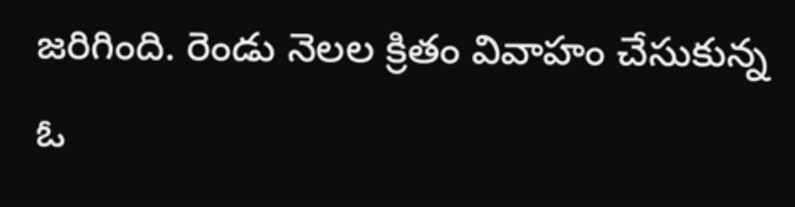జరిగింది. రెండు నెలల క్రితం వివాహం చేసుకున్న ఓ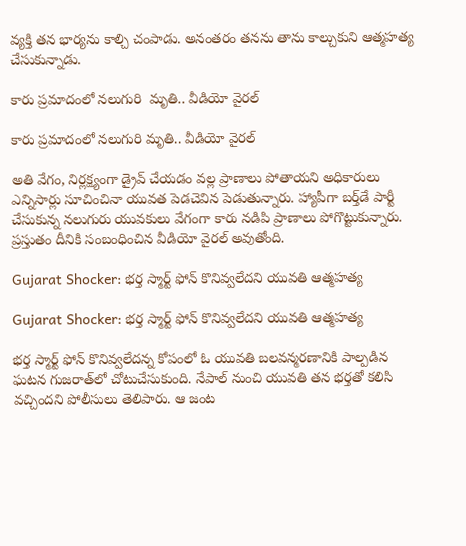వ్యక్తి తన భార్యను కాల్చి చంపాడు. అనంతరం తనను తాను కాల్చుకుని ఆత్మహత్య చేసుకున్నాడు.

కారు ప్రమాదంలో నలుగురి  మృతి.. వీడియో వైరల్

కారు ప్రమాదంలో నలుగురి మృతి.. వీడియో వైరల్

అతి వేగం, నిర్లక్ష్యంగా డ్రైవ్ చేయడం వల్ల ప్రాణాలు పోతాయని అధికారులు ఎన్నిసార్లు సూచించినా యువత పెడచెవిన పెడుతున్నారు. హ్యాపీగా బర్త్‌డే పార్టీ చేసుకున్న నలుగురు యువకులు వేగంగా కారు నడిపి ప్రాణాలు పోగొట్టుకున్నారు. ప్రస్తుతం దీనికి సంబంధించిన వీడియో వైరల్ అవుతోంది.

Gujarat Shocker: భర్త స్మార్ట్ ఫోన్‌ కొనివ్వలేదని యువతి ఆత్మహత్య

Gujarat Shocker: భర్త స్మార్ట్ ఫోన్‌ కొనివ్వలేదని యువతి ఆత్మహత్య

భర్త స్మార్ట్ ఫోన్ కొనివ్వలేదన్న కోపంలో ఓ యువతి బలవన్మరణానికి పాల్పడిన ఘటన గుజరాత్‌లో చోటుచేసుకుంది. నేపాల్‌ నుంచి యువతి తన భర్తతో కలిసి వచ్చిందని పోలీసులు తెలిపారు. ఆ జంట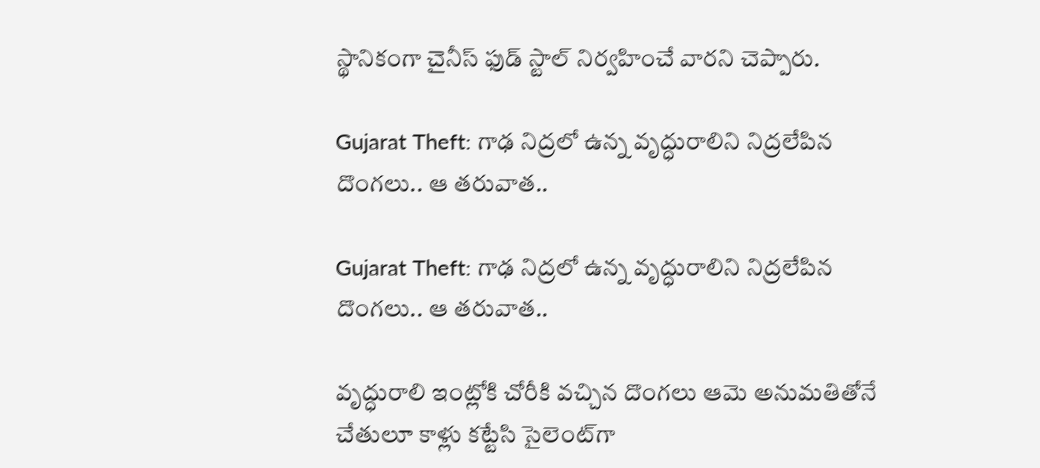స్థానికంగా చైనీస్ ఫుడ్ స్టాల్ నిర్వహించే వారని చెప్పారు.

Gujarat Theft: గాఢ నిద్రలో ఉన్న వృద్ధురాలిని నిద్రలేపిన దొంగలు.. ఆ తరువాత..

Gujarat Theft: గాఢ నిద్రలో ఉన్న వృద్ధురాలిని నిద్రలేపిన దొంగలు.. ఆ తరువాత..

వృద్ధురాలి ఇంట్లోకి చోరీకి వచ్చిన దొంగలు ఆమె అనుమతితోనే చేతులూ కాళ్లు కట్టేసి సైలెంట్‌గా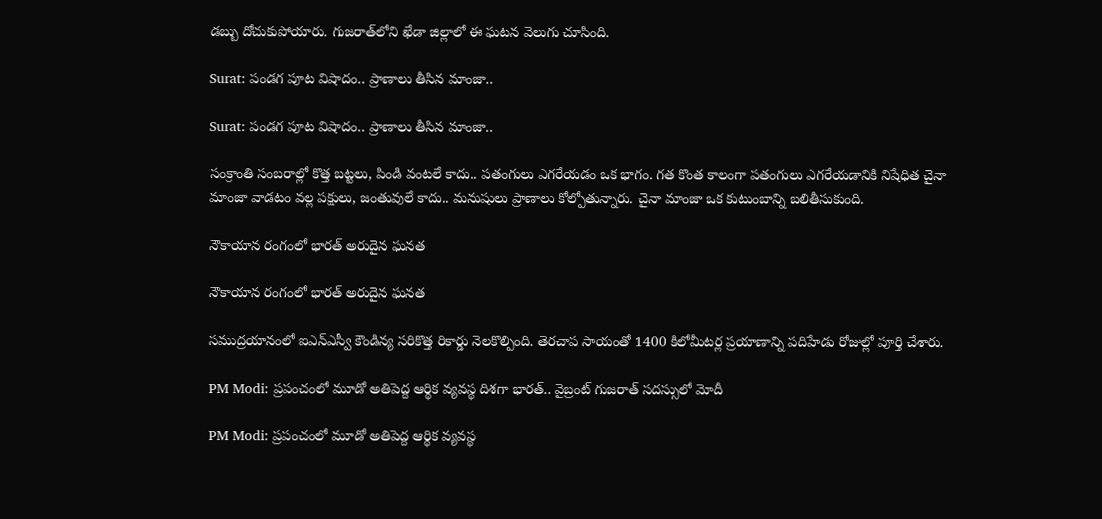డబ్బు దోచుకుపోయారు. గుజరాత్‌లోని ఖేడా జిల్లాలో ఈ ఘటన వెలుగు చూసింది.

Surat: పండగ పూట విషాదం.. ప్రాణాలు తీసిన మాంజా..

Surat: పండగ పూట విషాదం.. ప్రాణాలు తీసిన మాంజా..

సంక్రాంతి సంబరాల్లో కొత్త బట్టలు, పిండి వంటలే కాదు.. పతంగులు ఎగరేయడం ఒక భాగం. గత కొంత కాలంగా పతంగులు ఎగరేయడానికి నిషేధిత చైనా మాంజా వాడటం వల్ల పక్షులు, జంతువులే కాదు.. మనుషులు ప్రాణాలు కోల్పోతున్నారు. చైనా మాంజా ఒక కుటుంబాన్ని బలితీసుకుంది.

నౌకాయాన రంగంలో భారత్ అరుదైన ఘనత

నౌకాయాన రంగంలో భారత్ అరుదైన ఘనత

సముద్రయానంలో ఐఎన్‌ఎస్వీ కౌండిన్య సరికొత్త రికార్డు నెలకొల్పింది. తెరచాప సాయంతో 1400 కిలోమీటర్ల ప్రయాణాన్ని పదిహేడు రోజుల్లో పూర్తి చేశారు.

PM Modi: ప్రపంచంలో మూడో అతిపెద్ద ఆర్థిక వ్యవస్థ దిశగా భారత్.. వైబ్రంట్ గుజరాత్‌ సదస్సులో మోదీ

PM Modi: ప్రపంచంలో మూడో అతిపెద్ద ఆర్థిక వ్యవస్థ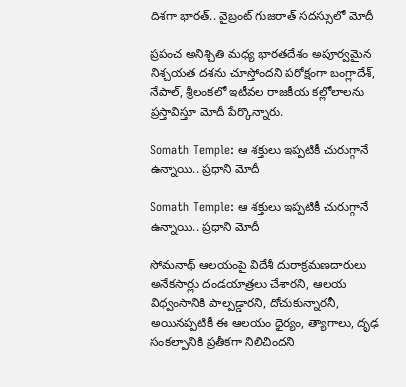దిశగా భారత్.. వైబ్రంట్ గుజరాత్‌ సదస్సులో మోదీ

ప్రపంచ అనిశ్చితి మధ్య భారతదేశం అపూర్వమైన నిశ్చయత దశను చూస్తోందని పరోక్షంగా బంగ్లాదేశ్, నేపాల్, శ్రీలంకలో ఇటీవల రాజకీయ కల్లోలాలను ప్రస్తావిస్తూ మోదీ పేర్కొన్నారు.

Somath Temple: ఆ శక్తులు ఇప్పటికీ చురుగ్గానే ఉన్నాయి.. ప్రధాని మోదీ

Somath Temple: ఆ శక్తులు ఇప్పటికీ చురుగ్గానే ఉన్నాయి.. ప్రధాని మోదీ

సోమనాథ్ ఆలయంపై విదేశీ దురాక్రమణదారులు అనేకసార్లు దండయాత్రలు చేశారని, ఆలయ విధ్వంసానికి పాల్పడ్డారని, దోచుకున్నారనీ, అయినప్పటికీ ఈ ఆలయం ధైర్యం, త్యాగాలు, దృఢ సంకల్పానికి ప్రతీకగా నిలిచిందని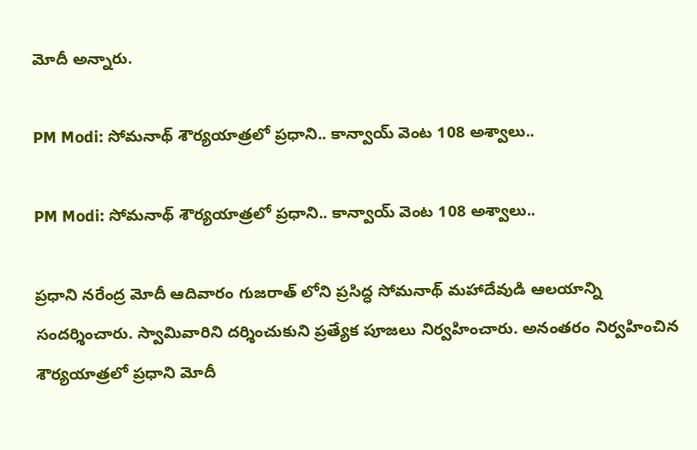మోదీ అన్నారు.

PM Modi: సోమనాథ్‌ శౌర్యయాత్రలో ప్రధాని.. కాన్వాయ్‌ వెంట 108 అశ్వాలు..

PM Modi: సోమనాథ్‌ శౌర్యయాత్రలో ప్రధాని.. కాన్వాయ్‌ వెంట 108 అశ్వాలు..

ప్రధాని నరేంద్ర మోదీ ఆదివారం గుజరాత్ లోని ప్రసిద్ధ సోమనాథ్ మహాదేవుడి ఆలయాన్ని సందర్శించారు. స్వామివారిని దర్శించుకుని ప్రత్యేక పూజలు నిర్వహించారు. అనంతరం నిర్వహించిన శౌర్యయాత్రలో ప్రధాని మోదీ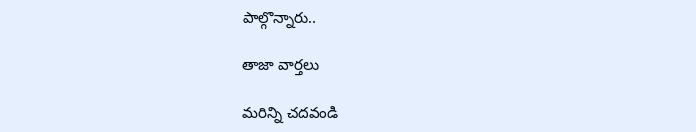పాల్గొన్నారు..

తాజా వార్తలు

మరిన్ని చదవండి